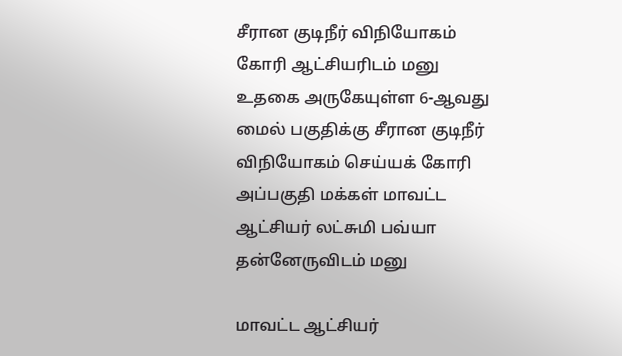சீரான குடிநீர் விநியோகம் கோரி ஆட்சியரிடம் மனு
உதகை அருகேயுள்ள 6-ஆவது மைல் பகுதிக்கு சீரான குடிநீர் விநியோகம் செய்யக் கோரி அப்பகுதி மக்கள் மாவட்ட ஆட்சியர் லட்சுமி பவ்யா தன்னேருவிடம் மனு

மாவட்ட ஆட்சியர்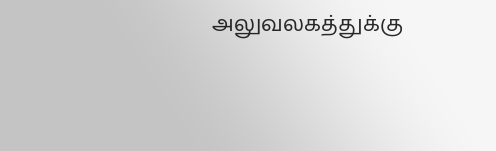அலுவலகத்துக்கு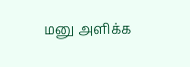மனு அளிக்க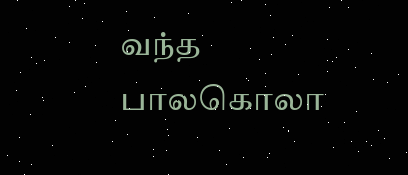வந்த பாலகொலா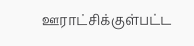ஊராட்சிக்குள்பட்ட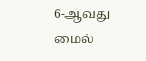6-ஆவது மைல்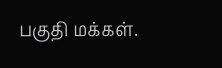பகுதி மக்கள்.